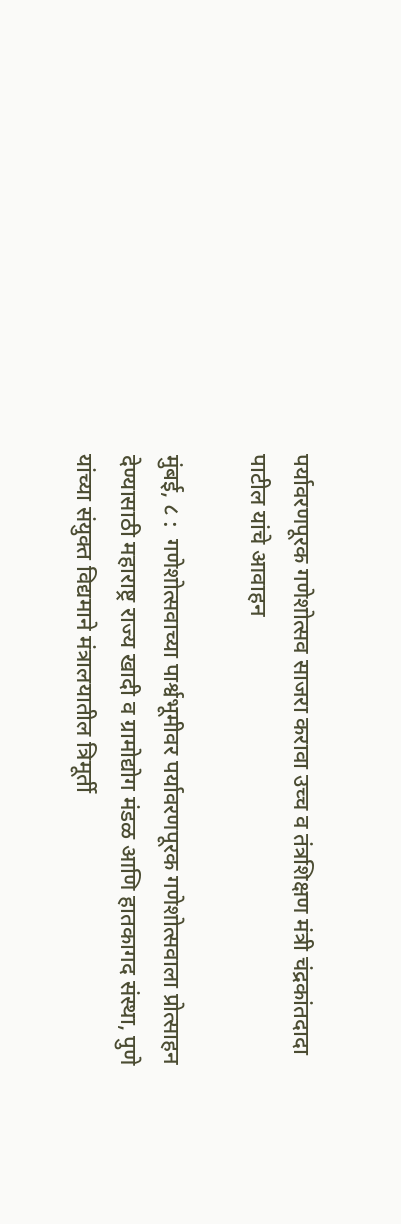पर्यावरणपूरक गणेशोत्सव साजरा करावा उच्च व तंत्रशिक्षण मंत्री चंद्रकांतदादा पाटील यांचे आवाहन

मुंबई, ८ :  गणेशोत्सवाच्या पार्श्वभूमीवर पर्यावरणपूरक गणेशोत्सवाला प्रोत्साहन देण्यासाठी महाराष्ट्र राज्य खादी व ग्रामोद्योग मंडळ आणि हातकागद संस्था, पुणे यांच्या संयुक्त विद्यमाने मंत्रालयातील त्रिमूर्ती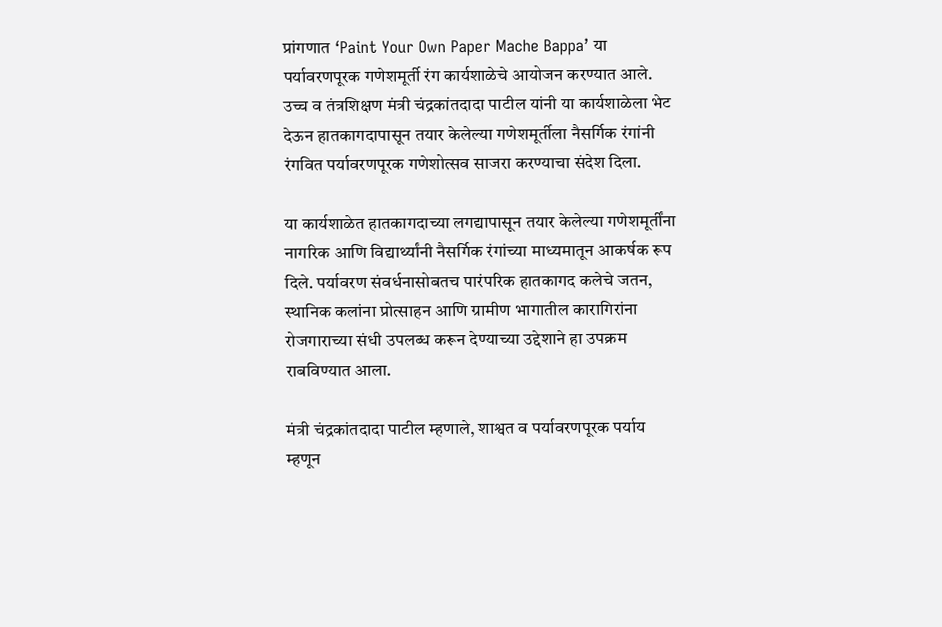प्रांगणात ‘Paint Your Own Paper Mache Bappa’ या पर्यावरणपूरक गणेशमूर्ती रंग कार्यशाळेचे आयोजन करण्यात आले. उच्च व तंत्रशिक्षण मंत्री चंद्रकांतदादा पाटील यांनी या कार्यशाळेला भेट देऊन हातकागदापासून तयार केलेल्या गणेशमूर्तीला नैसर्गिक रंगांनी रंगवित पर्यावरणपूरक गणेशोत्सव साजरा करण्याचा संदेश दिला.

या कार्यशाळेत हातकागदाच्या लगद्यापासून तयार केलेल्या गणेशमूर्तींना नागरिक आणि विद्यार्थ्यांनी नैसर्गिक रंगांच्या माध्यमातून आकर्षक रूप दिले. पर्यावरण संवर्धनासोबतच पारंपरिक हातकागद कलेचे जतन, स्थानिक कलांना प्रोत्साहन आणि ग्रामीण भागातील कारागिरांना रोजगाराच्या संधी उपलब्ध करून देण्याच्या उद्देशाने हा उपक्रम राबविण्यात आला.

मंत्री चंद्रकांतदादा पाटील म्हणाले, शाश्वत व पर्यावरणपूरक पर्याय म्हणून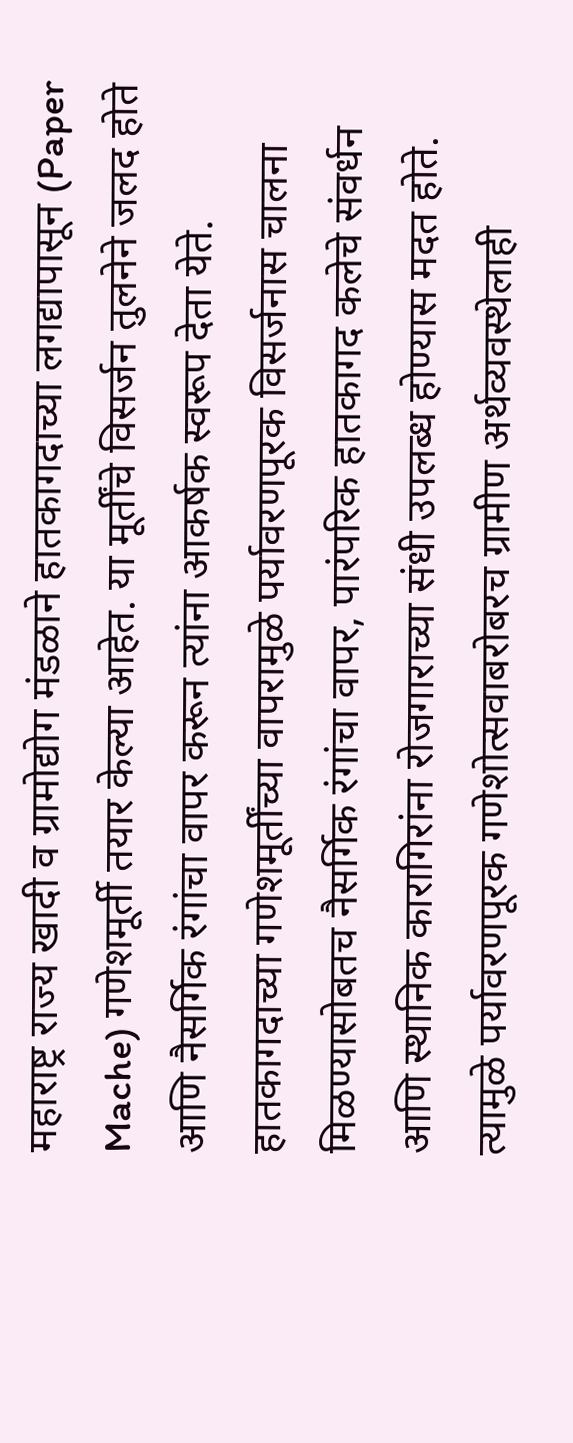महाराष्ट्र राज्य खादी व ग्रामोद्योग मंडळाने हातकागदाच्या लगद्यापासून (Paper Mache) गणेशमूर्ती तयार केल्या आहेत. या मूर्तींचे विसर्जन तुलनेने जलद होते आणि नैसर्गिक रंगांचा वापर करून त्यांना आकर्षक स्वरूप देता येते.
हातकागदाच्या गणेशमूर्तींच्या वापरामुळे पर्यावरणपूरक विसर्जनास चालना मिळण्यासोबतच नैसर्गिक रंगांचा वापर, पारंपरिक हातकागद कलेचे संवर्धन आणि स्थानिक कारागिरांना रोजगाराच्या संधी उपलब्ध होण्यास मदत होते. त्यामुळे पर्यावरणपूरक गणेशोत्सवाबरोबरच ग्रामीण अर्थव्यवस्थेलाही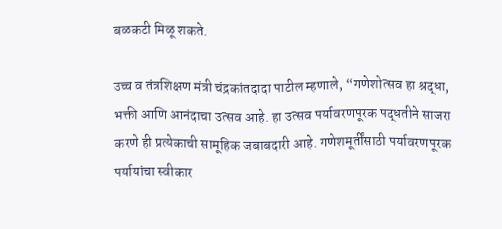बळकटी मिळू शकते.

उच्च व तंत्रशिक्षण मंत्री चंद्रकांतदादा पाटील म्हणाले, “गणेशोत्सव हा श्रद्धा, भक्ती आणि आनंदाचा उत्सव आहे. हा उत्सव पर्यावरणपूरक पद्धतीने साजरा करणे ही प्रत्येकाची सामूहिक जबाबदारी आहे. गणेशमूर्तींसाठी पर्यावरणपूरक पर्यायांचा स्वीकार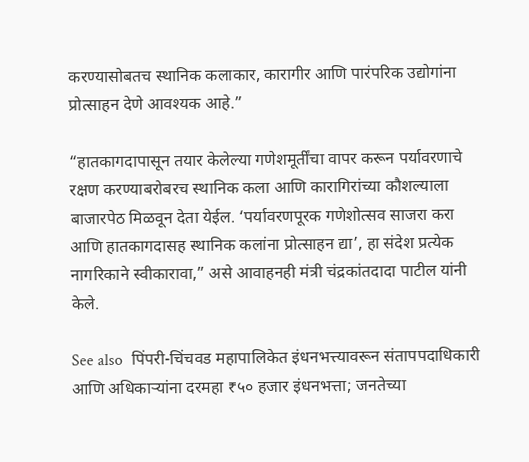करण्यासोबतच स्थानिक कलाकार, कारागीर आणि पारंपरिक उद्योगांना प्रोत्साहन देणे आवश्यक आहे.”

“हातकागदापासून तयार केलेल्या गणेशमूर्तींचा वापर करून पर्यावरणाचे रक्षण करण्याबरोबरच स्थानिक कला आणि कारागिरांच्या कौशल्याला बाजारपेठ मिळवून देता येईल. ‘पर्यावरणपूरक गणेशोत्सव साजरा करा आणि हातकागदासह स्थानिक कलांना प्रोत्साहन द्या’, हा संदेश प्रत्येक नागरिकाने स्वीकारावा,” असे आवाहनही मंत्री चंद्रकांतदादा पाटील यांनी केले.

See also  पिंपरी-चिंचवड महापालिकेत इंधनभत्त्यावरून संतापपदाधिकारी आणि अधिकाऱ्यांना दरमहा ₹५० हजार इंधनभत्ता; जनतेच्या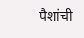पैशांची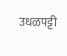उधळपट्टी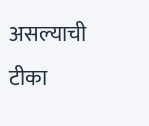असल्याची टीका